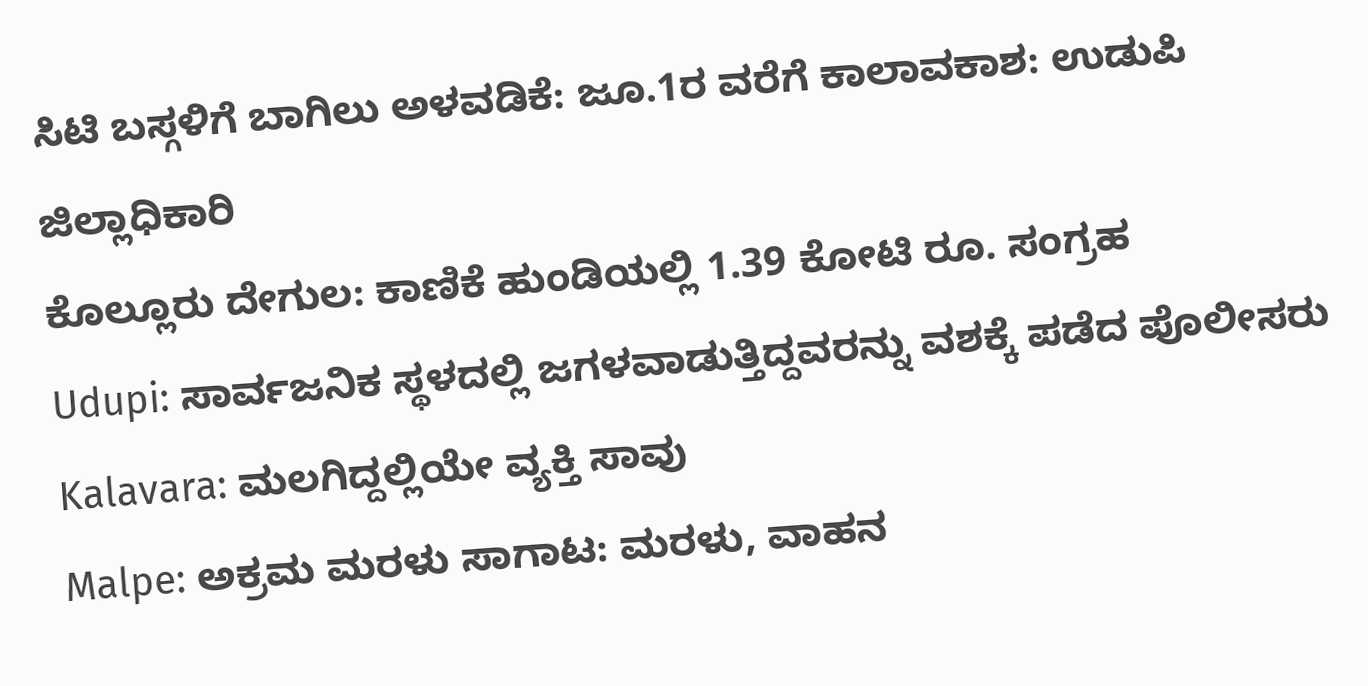ಸಿಟಿ ಬಸ್ಗಳಿಗೆ ಬಾಗಿಲು ಅಳವಡಿಕೆ: ಜೂ.1ರ ವರೆಗೆ ಕಾಲಾವಕಾಶ: ಉಡುಪಿ ಜಿಲ್ಲಾಧಿಕಾರಿ
ಕೊಲ್ಲೂರು ದೇಗುಲ: ಕಾಣಿಕೆ ಹುಂಡಿಯಲ್ಲಿ 1.39 ಕೋಟಿ ರೂ. ಸಂಗ್ರಹ
Udupi: ಸಾರ್ವಜನಿಕ ಸ್ಥಳದಲ್ಲಿ ಜಗಳವಾಡುತ್ತಿದ್ದವರನ್ನು ವಶಕ್ಕೆ ಪಡೆದ ಪೊಲೀಸರು
Kalavara: ಮಲಗಿದ್ದಲ್ಲಿಯೇ ವ್ಯಕ್ತಿ ಸಾವು
Malpe: ಅಕ್ರಮ ಮರಳು ಸಾಗಾಟ: ಮರಳು, ವಾಹನ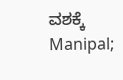ವಶಕ್ಕೆ
Manipal;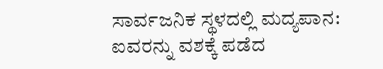ಸಾರ್ವಜನಿಕ ಸ್ಥಳದಲ್ಲಿ ಮದ್ಯಪಾನ: ಐವರನ್ನು ವಶಕ್ಕೆ ಪಡೆದ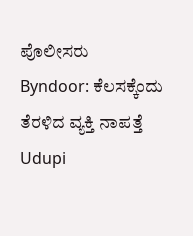ಪೊಲೀಸರು
Byndoor: ಕೆಲಸಕ್ಕೆಂದು ತೆರಳಿದ ವ್ಯಕ್ತಿ ನಾಪತ್ತೆ
Udupi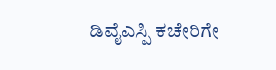ಡಿವೈಎಸ್ಪಿ ಕಚೇರಿಗೇ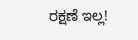ರಕ್ಷಣೆ ಇಲ್ಲ!